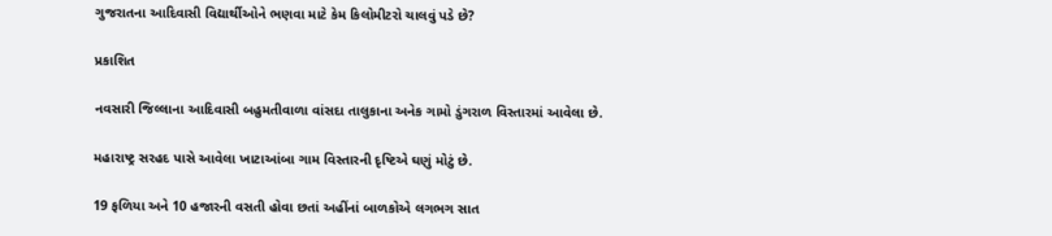ગુજરાતના આદિવાસી વિદ્યાર્થીઓને ભણવા માટે કેમ કિલોમીટરો ચાલવું પડે છે?

પ્રકાશિત

નવસારી જિલ્લાના આદિવાસી બહુમતીવાળા વાંસદા તાલુકાના અનેક ગામો ડુંગરાળ વિસ્તારમાં આવેલા છે.

મહારાષ્ટ્ર સરહદ પાસે આવેલા ખાટાઆંબા ગામ વિસ્તારની દૃષ્ટિએ ઘણું મોટું છે.

19 ફળિયા અને 10 હજારની વસતી હોવા છતાં અહીંનાં બાળકોએ લગભગ સાત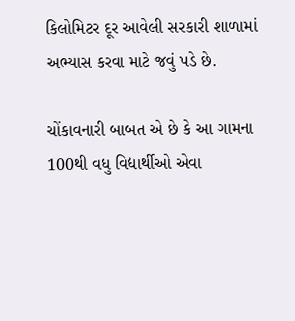કિલોમિટર દૂર આવેલી સરકારી શાળામાં અભ્યાસ કરવા માટે જવું પડે છે.

ચોંકાવનારી બાબત એ છે કે આ ગામના 100થી વધુ વિદ્યાર્થીઓ એવા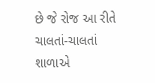છે જે રોજ આ રીતે ચાલતાં-ચાલતાં શાળાએ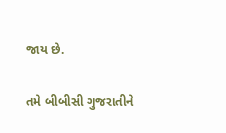જાય છે.

તમે બીબીસી ગુજરાતીને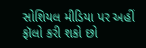સોશિયલ મીડિયા પર અહીં ફૉલો કરી શકો છો